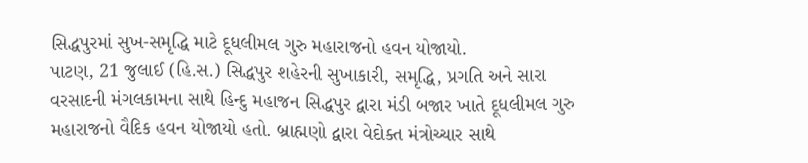સિદ્ધપુરમાં સુખ-સમૃદ્ધિ માટે દૂધલીમલ ગુરુ મહારાજનો હવન યોજાયો.
પાટણ, 21 જુલાઈ (હિ.સ.) સિદ્ધપુર શહેરની સુખાકારી, સમૃદ્ધિ, પ્રગતિ અને સારા વરસાદની મંગલકામના સાથે હિન્દુ મહાજન સિદ્ધપુર દ્વારા મંડી બજાર ખાતે દૂધલીમલ ગુરુ મહારાજનો વૈદિક હવન યોજાયો હતો. બ્રાહ્મણો દ્વારા વેદોક્ત મંત્રોચ્ચાર સાથે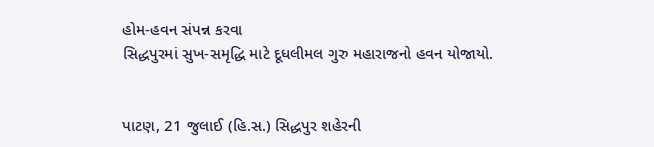હોમ-હવન સંપન્ન કરવા
સિદ્ધપુરમાં સુખ-સમૃદ્ધિ માટે દૂધલીમલ ગુરુ મહારાજનો હવન યોજાયો.


પાટણ, 21 જુલાઈ (હિ.સ.) સિદ્ધપુર શહેરની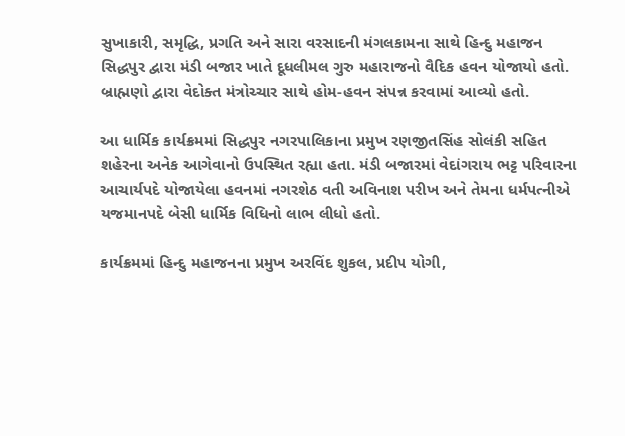સુખાકારી, સમૃદ્ધિ, પ્રગતિ અને સારા વરસાદની મંગલકામના સાથે હિન્દુ મહાજન સિદ્ધપુર દ્વારા મંડી બજાર ખાતે દૂધલીમલ ગુરુ મહારાજનો વૈદિક હવન યોજાયો હતો. બ્રાહ્મણો દ્વારા વેદોક્ત મંત્રોચ્ચાર સાથે હોમ-હવન સંપન્ન કરવામાં આવ્યો હતો.

આ ધાર્મિક કાર્યક્રમમાં સિદ્ધપુર નગરપાલિકાના પ્રમુખ રણજીતસિંહ સોલંકી સહિત શહેરના અનેક આગેવાનો ઉપસ્થિત રહ્યા હતા. મંડી બજારમાં વેદાંગરાય ભટ્ટ પરિવારના આચાર્યપદે યોજાયેલા હવનમાં નગરશેઠ વતી અવિનાશ પરીખ અને તેમના ધર્મપત્નીએ યજમાનપદે બેસી ધાર્મિક વિધિનો લાભ લીધો હતો.

કાર્યક્રમમાં હિન્દુ મહાજનના પ્રમુખ અરવિંદ શુકલ, પ્રદીપ યોગી,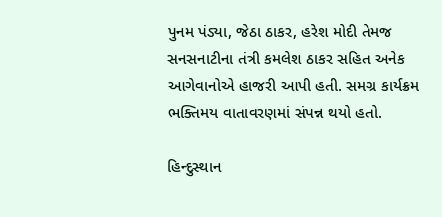પુનમ પંડ્યા, જેઠા ઠાકર, હરેશ મોદી તેમજ સનસનાટીના તંત્રી કમલેશ ઠાકર સહિત અનેક આગેવાનોએ હાજરી આપી હતી. સમગ્ર કાર્યક્રમ ભક્તિમય વાતાવરણમાં સંપન્ન થયો હતો.

હિન્દુસ્થાન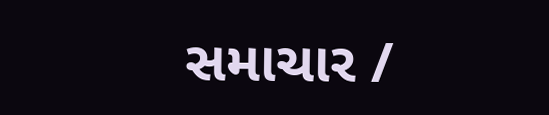સમાચાર /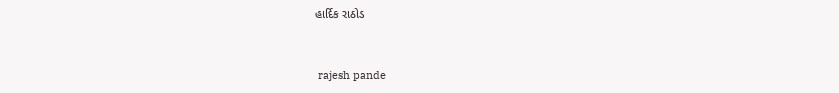હાર્દિક રાઠોડ


 rajesh pande